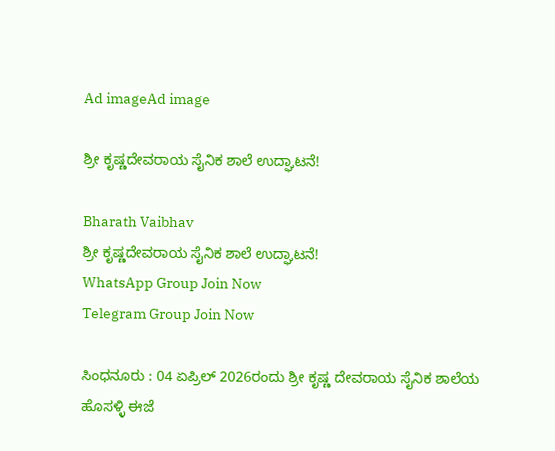Ad imageAd image

ಶ್ರೀ ಕೃಷ್ಣದೇವರಾಯ ಸೈನಿಕ ಶಾಲೆ ಉದ್ಘಾಟನೆ!

Bharath Vaibhav
ಶ್ರೀ ಕೃಷ್ಣದೇವರಾಯ ಸೈನಿಕ ಶಾಲೆ ಉದ್ಘಾಟನೆ!
WhatsApp Group Join Now
Telegram Group Join Now

ಸಿಂಧನೂರು : 04 ಏಪ್ರಿಲ್ 2026ರಂದು ಶ್ರೀ ಕೃಷ್ಣ ದೇವರಾಯ ಸೈನಿಕ ಶಾಲೆಯ ಹೊಸಳ್ಳಿ ಈಜೆ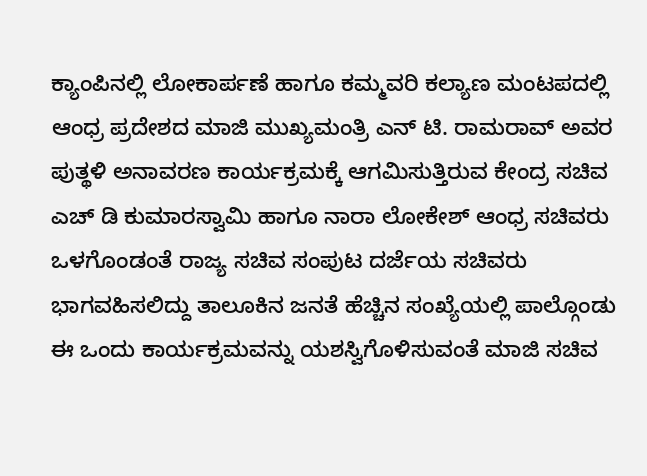ಕ್ಯಾಂಪಿನಲ್ಲಿ ಲೋಕಾರ್ಪಣೆ ಹಾಗೂ ಕಮ್ಮವರಿ ಕಲ್ಯಾಣ ಮಂಟಪದಲ್ಲಿ ಆಂಧ್ರ ಪ್ರದೇಶದ ಮಾಜಿ ಮುಖ್ಯಮಂತ್ರಿ ಎನ್ ಟಿ. ರಾಮರಾವ್ ಅವರ ಪುತ್ಥಳಿ ಅನಾವರಣ ಕಾರ್ಯಕ್ರಮಕ್ಕೆ ಆಗಮಿಸುತ್ತಿರುವ ಕೇಂದ್ರ ಸಚಿವ ಎಚ್ ಡಿ ಕುಮಾರಸ್ವಾಮಿ ಹಾಗೂ ನಾರಾ ಲೋಕೇಶ್ ಆಂಧ್ರ ಸಚಿವರು ಒಳಗೊಂಡಂತೆ ರಾಜ್ಯ ಸಚಿವ ಸಂಪುಟ ದರ್ಜೆಯ ಸಚಿವರು ಭಾಗವಹಿಸಲಿದ್ದು ತಾಲೂಕಿನ ಜನತೆ ಹೆಚ್ಚಿನ ಸಂಖ್ಯೆಯಲ್ಲಿ ಪಾಲ್ಗೊಂಡು ಈ ಒಂದು ಕಾರ್ಯಕ್ರಮವನ್ನು ಯಶಸ್ವಿಗೊಳಿಸುವಂತೆ ಮಾಜಿ ಸಚಿವ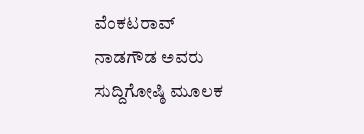ವೆಂಕಟರಾವ್ ನಾಡಗೌಡ ಅವರು ಸುದ್ದಿಗೋಷ್ಠಿ ಮೂಲಕ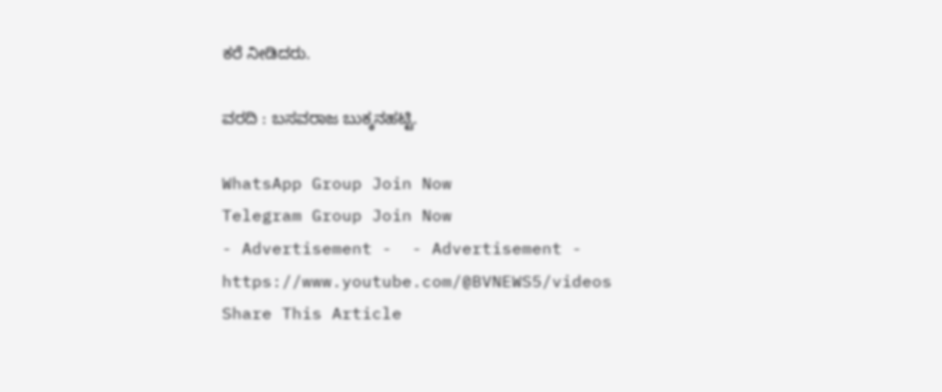ಕರೆ ನೀಡಿದರು.

ವರದಿ : ಬಸವರಾಜ ಬುಕ್ಕನಹಟ್ಟಿ.

WhatsApp Group Join Now
Telegram Group Join Now
- Advertisement -  - Advertisement -  https://www.youtube.com/@BVNEWS5/videos
Share This Article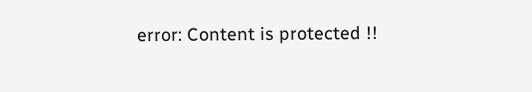error: Content is protected !!